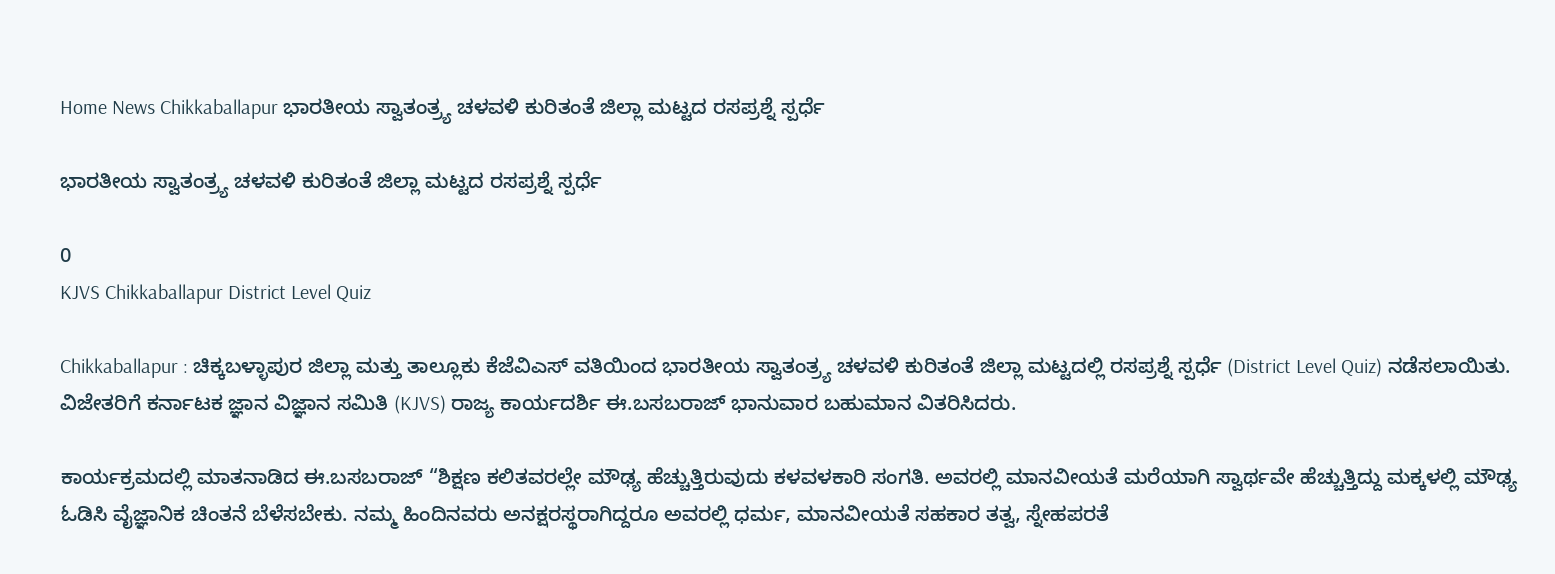Home News Chikkaballapur ಭಾರತೀಯ ಸ್ವಾತಂತ್ರ್ಯ ಚಳವಳಿ ಕುರಿತಂತೆ ಜಿಲ್ಲಾ ಮಟ್ಟದ ರಸಪ್ರಶ್ನೆ ಸ್ಪರ್ಧೆ

ಭಾರತೀಯ ಸ್ವಾತಂತ್ರ್ಯ ಚಳವಳಿ ಕುರಿತಂತೆ ಜಿಲ್ಲಾ ಮಟ್ಟದ ರಸಪ್ರಶ್ನೆ ಸ್ಪರ್ಧೆ

0
KJVS Chikkaballapur District Level Quiz

Chikkaballapur : ಚಿಕ್ಕಬಳ್ಳಾಪುರ ಜಿಲ್ಲಾ ಮತ್ತು ತಾಲ್ಲೂಕು ಕೆಜೆವಿಎಸ್‌ ವತಿಯಿಂದ ಭಾರತೀಯ ಸ್ವಾತಂತ್ರ್ಯ ಚಳವಳಿ ಕುರಿತಂತೆ ಜಿಲ್ಲಾ ಮಟ್ಟದಲ್ಲಿ ರಸಪ್ರಶ್ನೆ ಸ್ಪರ್ಧೆ (District Level Quiz) ನಡೆಸಲಾಯಿತು. ವಿಜೇತರಿಗೆ ಕರ್ನಾಟಕ ಜ್ಞಾನ ವಿಜ್ಞಾನ ಸಮಿತಿ (KJVS) ರಾಜ್ಯ ಕಾರ್ಯದರ್ಶಿ ಈ.ಬಸಬರಾಜ್ ಭಾನುವಾರ ಬಹುಮಾನ ವಿತರಿಸಿದರು.

ಕಾರ್ಯಕ್ರಮದಲ್ಲಿ ಮಾತನಾಡಿದ ಈ.ಬಸಬರಾಜ್ “ಶಿಕ್ಷಣ ಕಲಿತವರಲ್ಲೇ ಮೌಢ್ಯ ಹೆಚ್ಚುತ್ತಿರುವುದು ಕಳವಳಕಾರಿ ಸಂಗತಿ. ಅವರಲ್ಲಿ ಮಾನವೀಯತೆ ಮರೆಯಾಗಿ ಸ್ವಾರ್ಥವೇ ಹೆಚ್ಚುತ್ತಿದ್ದು ಮಕ್ಕಳಲ್ಲಿ ಮೌಢ್ಯ ಓಡಿಸಿ ವೈಜ್ಞಾನಿಕ ಚಿಂತನೆ ಬೆಳೆಸಬೇಕು. ನಮ್ಮ ಹಿಂದಿನವರು ಅನಕ್ಷರಸ್ಥರಾಗಿದ್ದರೂ ಅವರಲ್ಲಿ ಧರ್ಮ, ಮಾನವೀಯತೆ ಸಹಕಾರ ತತ್ವ, ಸ್ನೇಹಪರತೆ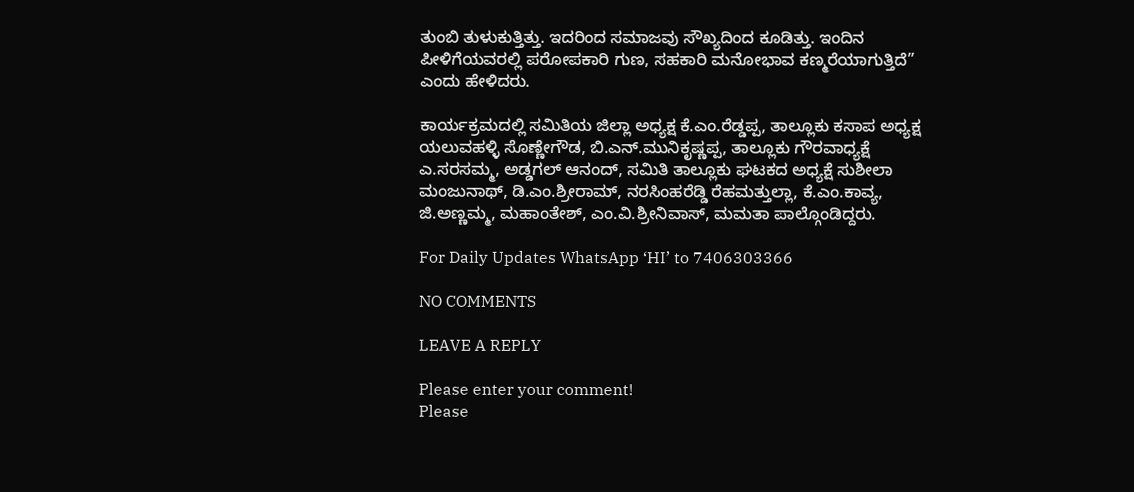ತುಂಬಿ ತುಳುಕುತ್ತಿತ್ತು. ಇದರಿಂದ ಸಮಾಜವು ಸೌಖ್ಯದಿಂದ ಕೂಡಿತ್ತು. ಇಂದಿನ ಪೀಳಿಗೆಯವರಲ್ಲಿ ಪರೋಪಕಾರಿ ಗುಣ, ಸಹಕಾರಿ ಮನೋಭಾವ ಕಣ್ಮರೆಯಾಗುತ್ತಿದೆ” ಎಂದು ಹೇಳಿದರು.

ಕಾರ್ಯಕ್ರಮದಲ್ಲಿ ಸಮಿತಿಯ ಜಿಲ್ಲಾ ಅಧ್ಯಕ್ಷ ಕೆ.ಎಂ.ರೆಡ್ಡಪ್ಪ, ತಾಲ್ಲೂಕು ಕಸಾಪ ಅಧ್ಯಕ್ಷ ಯಲುವಹಳ್ಳಿ ಸೊಣ್ಣೇಗೌಡ, ಬಿ.ಎನ್.ಮುನಿಕೃಷ್ಣಪ್ಪ, ತಾಲ್ಲೂಕು ಗೌರವಾಧ್ಯಕ್ಷೆ ಎ.ಸರಸಮ್ಮ, ಅಡ್ಡಗಲ್ ಆನಂದ್, ಸಮಿತಿ ತಾಲ್ಲೂಕು ಘಟಕದ ಅಧ್ಯಕ್ಷೆ ಸುಶೀಲಾ ಮಂಜುನಾಥ್, ಡಿ.ಎಂ.ಶ್ರೀರಾಮ್, ನರಸಿಂಹರೆಡ್ಡಿ ರೆಹಮತ್ತುಲ್ಲಾ, ಕೆ.ಎಂ.ಕಾವ್ಯ, ಜಿ.ಅಣ್ಣಮ್ಮ, ಮಹಾಂತೇಶ್, ಎಂ.ವಿ.ಶ್ರೀನಿವಾಸ್, ಮಮತಾ ಪಾಲ್ಗೊಂಡಿದ್ದರು‌.

For Daily Updates WhatsApp ‘HI’ to 7406303366

NO COMMENTS

LEAVE A REPLY

Please enter your comment!
Please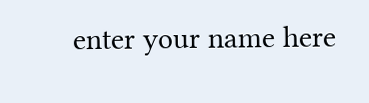enter your name here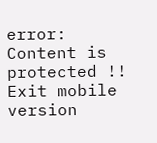error: Content is protected !!
Exit mobile version